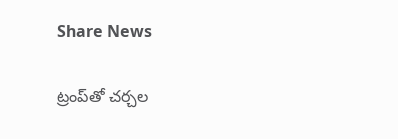Share News

ట్రంప్‌తో చర్చల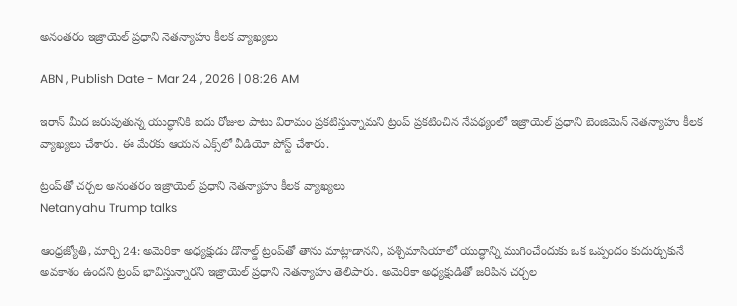అనంతరం ఇజ్రాయెల్ ప్రధాని నెతన్యాహు కీలక వ్యాఖ్యలు

ABN , Publish Date - Mar 24 , 2026 | 08:26 AM

ఇరాన్ మీద జరుపుతున్న యుద్ధానికి ఐదు రోజుల పాటు విరామం ప్రకటిస్తున్నామని ట్రంప్ ప్రకటించిన నేపథ్యంలో ఇజ్రాయెల్ ప్రధాని బెంజిమెన్ నెతన్యాహు కీలక వ్యాఖ్యలు చేశారు. ఈ మేరకు ఆయన ఎక్స్‌లో వీడియో పోస్ట్ చేశారు.

ట్రంప్‌తో చర్చల అనంతరం ఇజ్రాయెల్ ప్రధాని నెతన్యాహు కీలక వ్యాఖ్యలు
Netanyahu Trump talks

ఆంధ్రజ్యోతి, మార్చి 24: అమెరికా అధ్యక్షుడు డొనాల్డ్ ట్రంప్‌తో తాను మాట్లాడానని, పశ్చిమాసియాలో యుద్ధాన్ని ముగించేందుకు ఒక ఒప్పందం కుదుర్చుకునే అవకాశం ఉందని ట్రంప్ భావిస్తున్నారని ఇజ్రాయెల్ ప్రధాని నెతన్యాహు తెలిపారు. అమెరికా అధ్యక్షుడితో జరిపిన చర్చల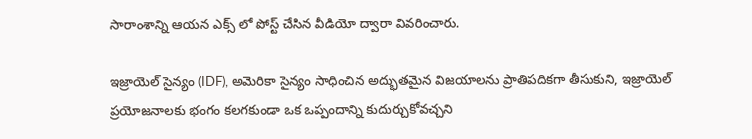సారాంశాన్ని ఆయన ఎక్స్ లో పోస్ట్ చేసిన వీడియో ద్వారా వివరించారు.

ఇజ్రాయెల్ సైన్యం (IDF), అమెరికా సైన్యం సాధించిన అద్భుతమైన విజయాలను ప్రాతిపదికగా తీసుకుని, ఇజ్రాయెల్ ప్రయోజనాలకు భంగం కలగకుండా ఒక ఒప్పందాన్ని కుదుర్చుకోవచ్చని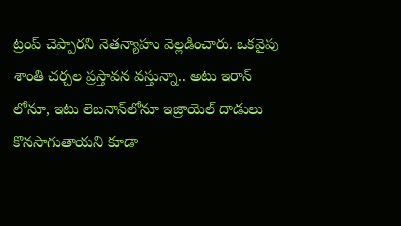ట్రంప్ చెప్పారని నెతన్యాహు వెల్లడించారు. ఒకవైపు శాంతి చర్చల ప్రస్తావన వస్తున్నా.. అటు ఇరాన్ లోనూ, ఇటు లెబనాన్‌లోనూ ఇజ్రాయెల్ దాడులు కొనసాగుతాయని కూడా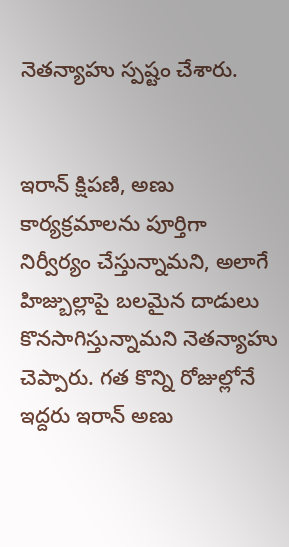నెతన్యాహు స్పష్టం చేశారు.


ఇరాన్ క్షిపణి, అణు కార్యక్రమాలను పూర్తిగా నిర్వీర్యం చేస్తున్నామని, అలాగే హిజ్బుల్లాపై బలమైన దాడులు కొనసాగిస్తున్నామని నెతన్యాహు చెప్పారు. గత కొన్ని రోజుల్లోనే ఇద్దరు ఇరాన్ అణు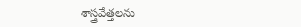శాస్త్రవేత్తలను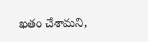ఖతం చేశామని,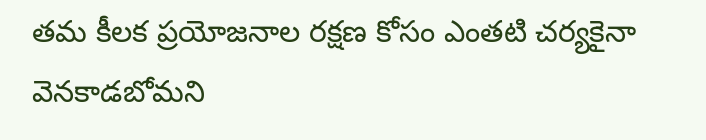తమ కీలక ప్రయోజనాల రక్షణ కోసం ఎంతటి చర్యకైనా వెనకాడబోమని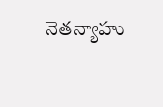నెతన్యాహు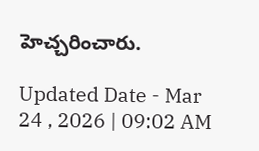హెచ్చరించారు.

Updated Date - Mar 24 , 2026 | 09:02 AM